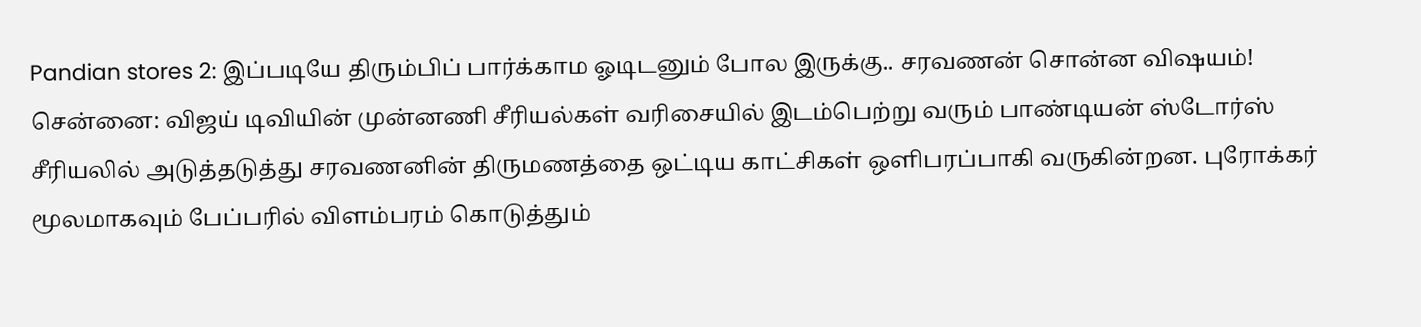Pandian stores 2: இப்படியே திரும்பிப் பார்க்காம ஓடிடனும் போல இருக்கு.. சரவணன் சொன்ன விஷயம்!
சென்னை: விஜய் டிவியின் முன்னணி சீரியல்கள் வரிசையில் இடம்பெற்று வரும் பாண்டியன் ஸ்டோர்ஸ் சீரியலில் அடுத்தடுத்து சரவணனின் திருமணத்தை ஒட்டிய காட்சிகள் ஒளிபரப்பாகி வருகின்றன. புரோக்கர் மூலமாகவும் பேப்பரில் விளம்பரம் கொடுத்தும்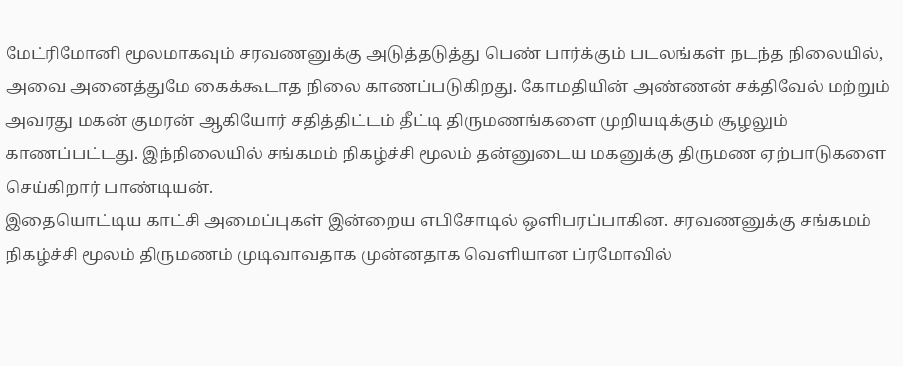மேட்ரிமோனி மூலமாகவும் சரவணனுக்கு அடுத்தடுத்து பெண் பார்க்கும் படலங்கள் நடந்த நிலையில், அவை அனைத்துமே கைக்கூடாத நிலை காணப்படுகிறது. கோமதியின் அண்ணன் சக்திவேல் மற்றும் அவரது மகன் குமரன் ஆகியோர் சதித்திட்டம் தீட்டி திருமணங்களை முறியடிக்கும் சூழலும் காணப்பட்டது. இந்நிலையில் சங்கமம் நிகழ்ச்சி மூலம் தன்னுடைய மகனுக்கு திருமண ஏற்பாடுகளை செய்கிறார் பாண்டியன்.
இதையொட்டிய காட்சி அமைப்புகள் இன்றைய எபிசோடில் ஒளிபரப்பாகின. சரவணனுக்கு சங்கமம் நிகழ்ச்சி மூலம் திருமணம் முடிவாவதாக முன்னதாக வெளியான ப்ரமோவில்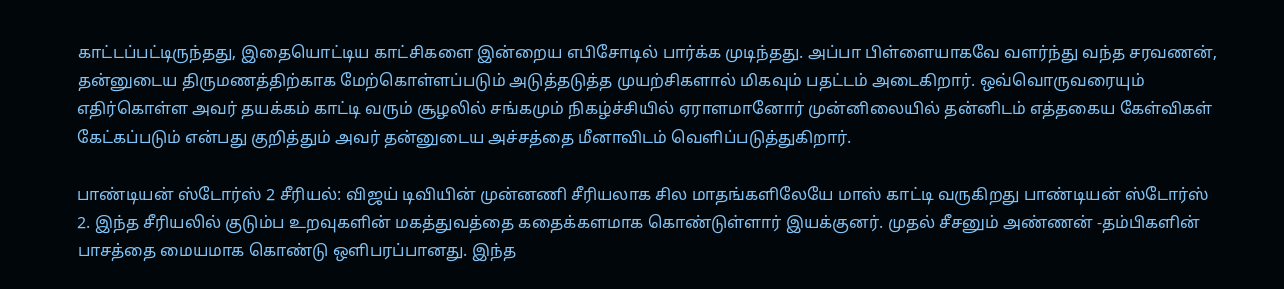காட்டப்பட்டிருந்தது, இதையொட்டிய காட்சிகளை இன்றைய எபிசோடில் பார்க்க முடிந்தது. அப்பா பிள்ளையாகவே வளர்ந்து வந்த சரவணன், தன்னுடைய திருமணத்திற்காக மேற்கொள்ளப்படும் அடுத்தடுத்த முயற்சிகளால் மிகவும் பதட்டம் அடைகிறார். ஒவ்வொருவரையும் எதிர்கொள்ள அவர் தயக்கம் காட்டி வரும் சூழலில் சங்கமும் நிகழ்ச்சியில் ஏராளமானோர் முன்னிலையில் தன்னிடம் எத்தகைய கேள்விகள் கேட்கப்படும் என்பது குறித்தும் அவர் தன்னுடைய அச்சத்தை மீனாவிடம் வெளிப்படுத்துகிறார்.

பாண்டியன் ஸ்டோர்ஸ் 2 சீரியல்: விஜய் டிவியின் முன்னணி சீரியலாக சில மாதங்களிலேயே மாஸ் காட்டி வருகிறது பாண்டியன் ஸ்டோர்ஸ் 2. இந்த சீரியலில் குடும்ப உறவுகளின் மகத்துவத்தை கதைக்களமாக கொண்டுள்ளார் இயக்குனர். முதல் சீசனும் அண்ணன் -தம்பிகளின் பாசத்தை மையமாக கொண்டு ஒளிபரப்பானது. இந்த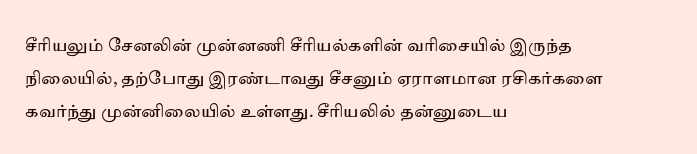சீரியலும் சேனலின் முன்னணி சீரியல்களின் வரிசையில் இருந்த நிலையில், தற்போது இரண்டாவது சீசனும் ஏராளமான ரசிகர்களை கவர்ந்து முன்னிலையில் உள்ளது. சீரியலில் தன்னுடைய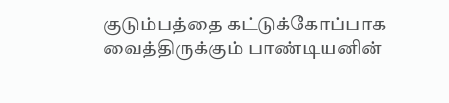குடும்பத்தை கட்டுக்கோப்பாக வைத்திருக்கும் பாண்டியனின்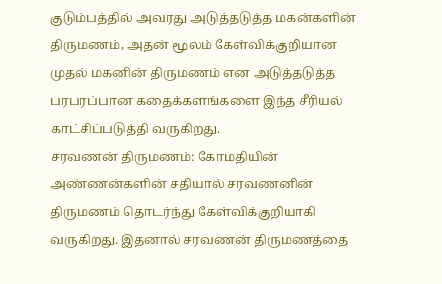குடும்பத்தில் அவரது அடுத்தடுத்த மகன்களின் திருமணம், அதன் மூலம் கேள்விக்குறியான முதல் மகனின் திருமணம் என அடுத்தடுத்த பரபரப்பான கதைக்களங்களை இந்த சீரியல் காட்சிப்படுத்தி வருகிறது.
சரவணன் திருமணம்: கோமதியின் அண்ணன்களின் சதியால் சரவணனின் திருமணம் தொடர்ந்து கேள்விக்குறியாகி வருகிறது. இதனால் சரவணன் திருமணத்தை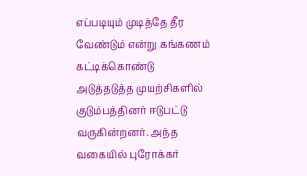எப்படியும் முடித்தே தீர வேண்டும் என்று கங்கணம் கட்டிக்கொண்டு அடுத்தடுத்த முயற்சிகளில் குடும்பத்தினர் ஈடுபட்டு வருகின்றனர். அந்த வகையில் புரோக்கர்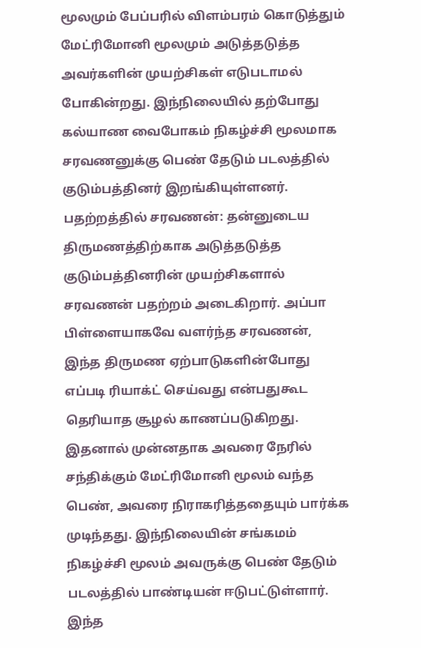மூலமும் பேப்பரில் விளம்பரம் கொடுத்தும் மேட்ரிமோனி மூலமும் அடுத்தடுத்த அவர்களின் முயற்சிகள் எடுபடாமல் போகின்றது. இந்நிலையில் தற்போது கல்யாண வைபோகம் நிகழ்ச்சி மூலமாக சரவணனுக்கு பெண் தேடும் படலத்தில் குடும்பத்தினர் இறங்கியுள்ளனர்.
பதற்றத்தில் சரவணன்: தன்னுடைய திருமணத்திற்காக அடுத்தடுத்த குடும்பத்தினரின் முயற்சிகளால் சரவணன் பதற்றம் அடைகிறார். அப்பா பிள்ளையாகவே வளர்ந்த சரவணன், இந்த திருமண ஏற்பாடுகளின்போது எப்படி ரியாக்ட் செய்வது என்பதுகூட தெரியாத சூழல் காணப்படுகிறது. இதனால் முன்னதாக அவரை நேரில் சந்திக்கும் மேட்ரிமோனி மூலம் வந்த பெண், அவரை நிராகரித்ததையும் பார்க்க முடிந்தது. இந்நிலையின் சங்கமம் நிகழ்ச்சி மூலம் அவருக்கு பெண் தேடும் படலத்தில் பாண்டியன் ஈடுபட்டுள்ளார். இந்த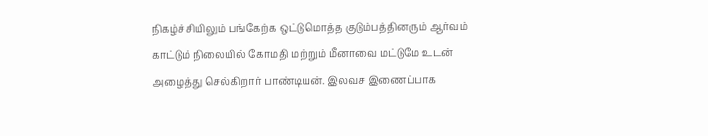நிகழ்ச்சியிலும் பங்கேற்க ஒட்டுமொத்த குடும்பத்தினரும் ஆர்வம் காட்டும் நிலையில் கோமதி மற்றும் மீனாவை மட்டுமே உடன் அழைத்து செல்கிறார் பாண்டியன். இலவச இணைப்பாக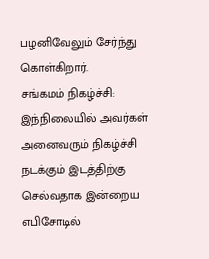பழனிவேலும் சேர்ந்து கொள்கிறார்.
சங்கமம் நிகழ்ச்சி: இந்நிலையில் அவர்கள் அனைவரும் நிகழ்ச்சி நடக்கும் இடத்திற்கு செல்வதாக இன்றைய எபிசோடில்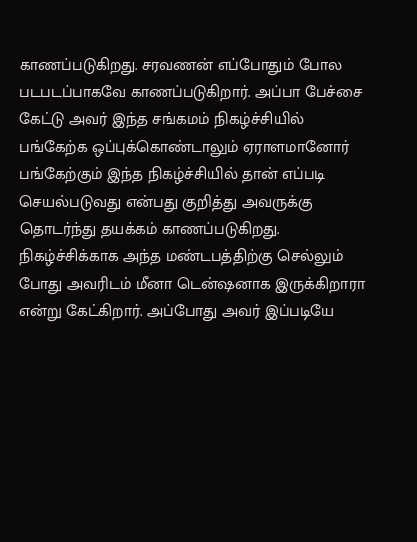காணப்படுகிறது. சரவணன் எப்போதும் போல படபடப்பாகவே காணப்படுகிறார். அப்பா பேச்சை கேட்டு அவர் இந்த சங்கமம் நிகழ்ச்சியில் பங்கேற்க ஒப்புக்கொண்டாலும் ஏராளமானோர் பங்கேற்கும் இந்த நிகழ்ச்சியில் தான் எப்படி செயல்படுவது என்பது குறித்து அவருக்கு தொடர்ந்து தயக்கம் காணப்படுகிறது. நிகழ்ச்சிக்காக அந்த மண்டபத்திற்கு செல்லும் போது அவரிடம் மீனா டென்ஷனாக இருக்கிறாரா என்று கேட்கிறார். அப்போது அவர் இப்படியே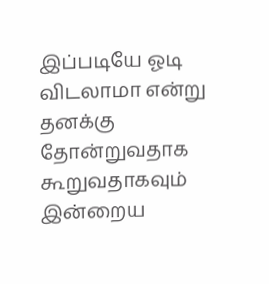இப்படியே ஓடி விடலாமா என்று தனக்கு தோன்றுவதாக கூறுவதாகவும் இன்றைய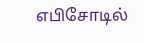எபிசோடில்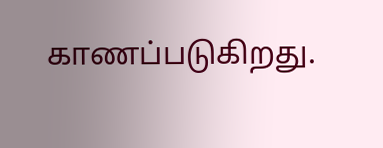காணப்படுகிறது.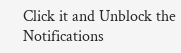Click it and Unblock the Notifications